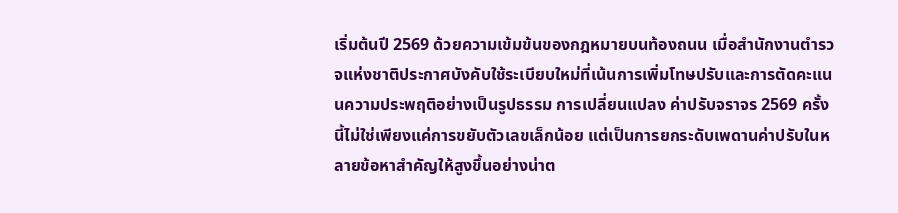เริ่มต้นปี 2569 ด้วยความเข้มข้นของกฎหมายบนท้องถนน เมื่อสำนักงานตำรวจแห่งชาติประกาศบังคับใช้ระเบียบใหม่ที่เน้นการเพิ่มโทษปรับและการตัดคะแนนความประพฤติอย่างเป็นรูปธรรม การเปลี่ยนแปลง ค่าปรับจราจร 2569 ครั้งนี้ไม่ใช่เพียงแค่การขยับตัวเลขเล็กน้อย แต่เป็นการยกระดับเพดานค่าปรับในหลายข้อหาสำคัญให้สูงขึ้นอย่างน่าต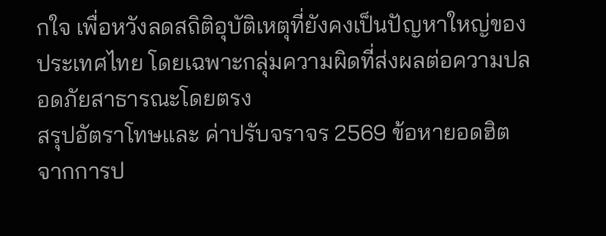กใจ เพื่อหวังลดสถิติอุบัติเหตุที่ยังคงเป็นปัญหาใหญ่ของประเทศไทย โดยเฉพาะกลุ่มความผิดที่ส่งผลต่อความปลอดภัยสาธารณะโดยตรง
สรุปอัตราโทษและ ค่าปรับจราจร 2569 ข้อหายอดฮิต
จากการป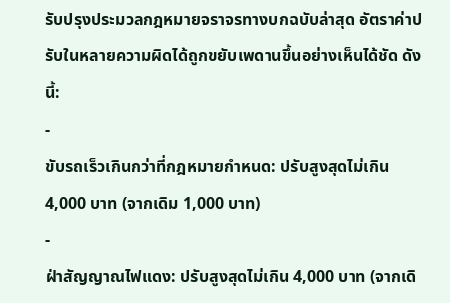รับปรุงประมวลกฎหมายจราจรทางบกฉบับล่าสุด อัตราค่าปรับในหลายความผิดได้ถูกขยับเพดานขึ้นอย่างเห็นได้ชัด ดังนี้:
-
ขับรถเร็วเกินกว่าที่กฎหมายกำหนด: ปรับสูงสุดไม่เกิน 4,000 บาท (จากเดิม 1,000 บาท)
-
ฝ่าสัญญาณไฟแดง: ปรับสูงสุดไม่เกิน 4,000 บาท (จากเดิ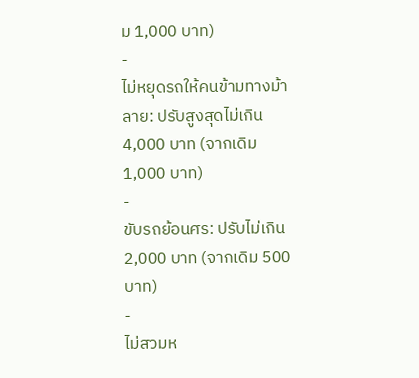ม 1,000 บาท)
-
ไม่หยุดรถให้คนข้ามทางม้าลาย: ปรับสูงสุดไม่เกิน 4,000 บาท (จากเดิม 1,000 บาท)
-
ขับรถย้อนศร: ปรับไม่เกิน 2,000 บาท (จากเดิม 500 บาท)
-
ไม่สวมห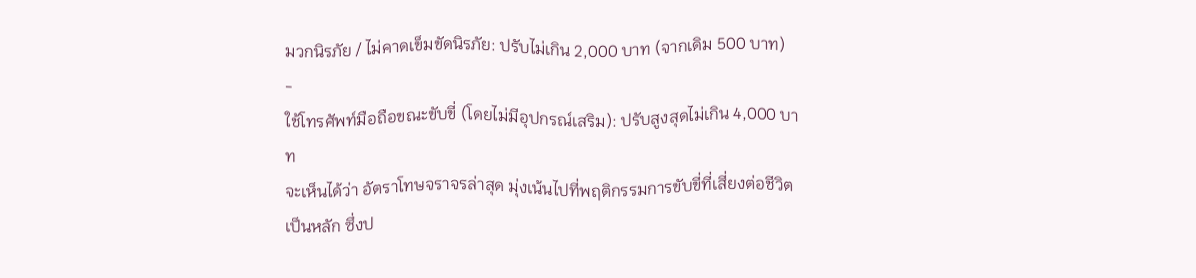มวกนิรภัย / ไม่คาดเข็มขัดนิรภัย: ปรับไม่เกิน 2,000 บาท (จากเดิม 500 บาท)
-
ใช้โทรศัพท์มือถือขณะขับขี่ (โดยไม่มีอุปกรณ์เสริม): ปรับสูงสุดไม่เกิน 4,000 บาท
จะเห็นได้ว่า อัตราโทษจราจรล่าสุด มุ่งเน้นไปที่พฤติกรรมการขับขี่ที่เสี่ยงต่อชีวิตเป็นหลัก ซึ่งป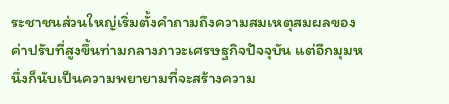ระชาชนส่วนใหญ่เริ่มตั้งคำถามถึงความสมเหตุสมผลของค่าปรับที่สูงขึ้นท่ามกลางภาวะเศรษฐกิจปัจจุบัน แต่อีกมุมหนึ่งก็นับเป็นความพยายามที่จะสร้างความ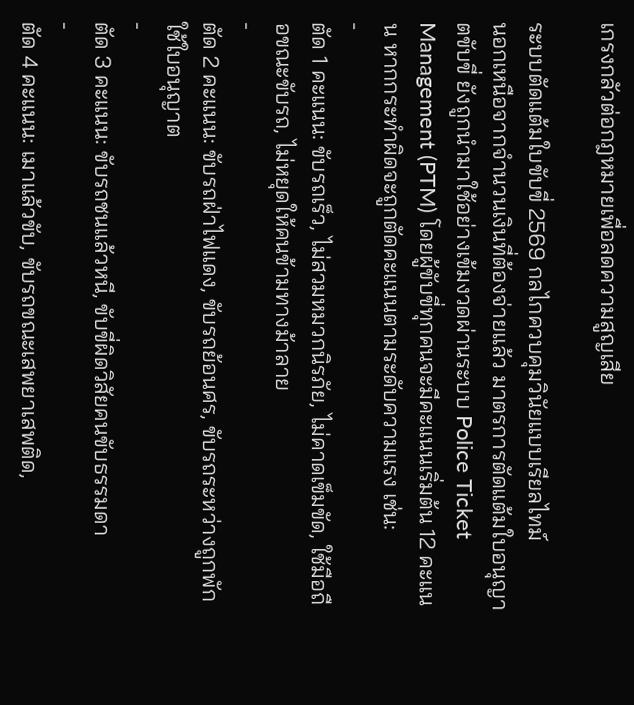เกรงกลัวต่อกฎหมายเพื่อลดความสูญเสีย

ระบบตัดแต้มใบขับขี่ 2569 กลไกควบคุมวินัยแบบเรียลไทม์
นอกเหนือจากจำนวนเงินที่ต้องจ่ายแล้ว มาตรการตัดแต้มใบอนุญาตขับขี่ ยังถูกนำมาใช้อย่างเข้มงวดผ่านระบบ Police Ticket Management (PTM) โดยผู้ขับขี่ทุกคนจะมีคะแนนเริ่มต้น 12 คะแนน หากกระทำผิดจะถูกตัดคะแนนตามระดับความแรง เช่น:
-
ตัด 1 คะแนน: ขับรถเร็ว, ไม่สวมหมวกนิรภัย, ไม่คาดเข็มขัด, ใช้มือถือขณะขับรถ, ไม่หยุดให้คนข้ามทางม้าลาย
-
ตัด 2 คะแนน: ขับรถฝ่าไฟแดง, ขับรถย้อนศร, ขับรถระหว่างถูกพักใช้ใบอนุญาต
-
ตัด 3 คะแนน: ขับรถชนแล้วหนี, ขับขี่ผิดวิสัยคนขับธรรมดา
-
ตัด 4 คะแนน: เมาแล้วขับ, ขับรถขณะเสพยาเสพติด,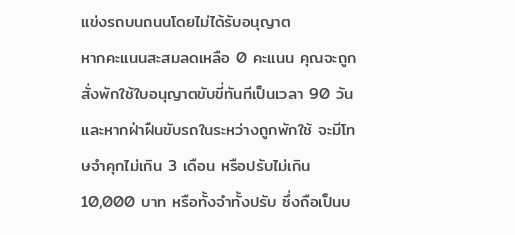แข่งรถบนถนนโดยไม่ได้รับอนุญาต
หากคะแนนสะสมลดเหลือ 0 คะแนน คุณจะถูกสั่งพักใช้ใบอนุญาตขับขี่ทันทีเป็นเวลา 90 วัน และหากฝ่าฝืนขับรถในระหว่างถูกพักใช้ จะมีโทษจำคุกไม่เกิน 3 เดือน หรือปรับไม่เกิน 10,000 บาท หรือทั้งจำทั้งปรับ ซึ่งถือเป็นบ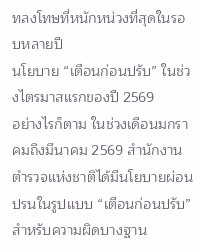ทลงโทษที่หนักหน่วงที่สุดในรอบหลายปี
นโยบาย “เตือนก่อนปรับ” ในช่วงไตรมาสแรกของปี 2569
อย่างไรก็ตาม ในช่วงเดือนมกราคมถึงมีนาคม 2569 สำนักงานตำรวจแห่งชาติได้มีนโยบายผ่อนปรนในรูปแบบ “เตือนก่อนปรับ” สำหรับความผิดบางฐาน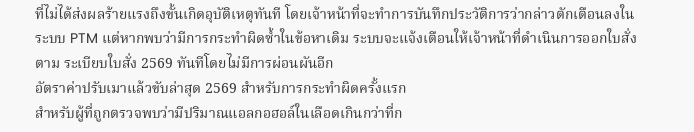ที่ไม่ได้ส่งผลร้ายแรงถึงขั้นเกิดอุบัติเหตุทันที โดยเจ้าหน้าที่จะทำการบันทึกประวัติการว่ากล่าวตักเตือนลงในระบบ PTM แต่หากพบว่ามีการกระทำผิดซ้ำในข้อหาเดิม ระบบจะแจ้งเตือนให้เจ้าหน้าที่ดำเนินการออกใบสั่งตาม ระเบียบใบสั่ง 2569 ทันทีโดยไม่มีการผ่อนผันอีก
อัตราค่าปรับเมาแล้วขับล่าสุด 2569 สำหรับการกระทำผิดครั้งแรก
สำหรับผู้ที่ถูกตรวจพบว่ามีปริมาณแอลกอฮอล์ในเลือดเกินกว่าที่ก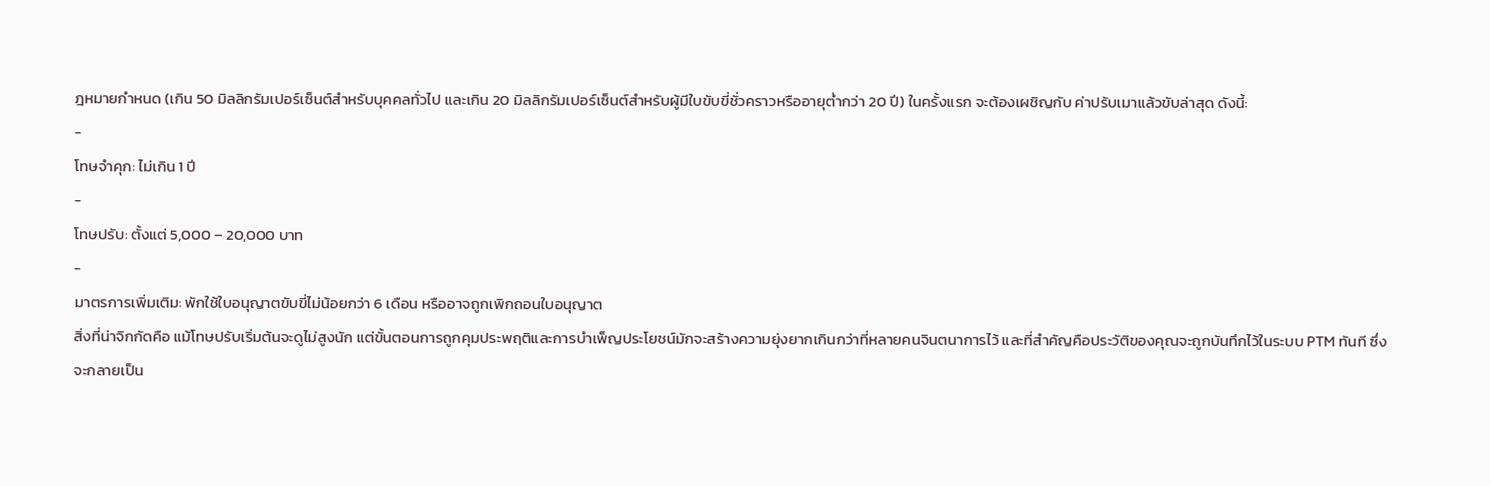ฎหมายกำหนด (เกิน 50 มิลลิกรัมเปอร์เซ็นต์สำหรับบุคคลทั่วไป และเกิน 20 มิลลิกรัมเปอร์เซ็นต์สำหรับผู้มีใบขับขี่ชั่วคราวหรืออายุต่ำกว่า 20 ปี) ในครั้งแรก จะต้องเผชิญกับ ค่าปรับเมาแล้วขับล่าสุด ดังนี้:
-
โทษจำคุก: ไม่เกิน 1 ปี
-
โทษปรับ: ตั้งแต่ 5,000 – 20,000 บาท
-
มาตรการเพิ่มเติม: พักใช้ใบอนุญาตขับขี่ไม่น้อยกว่า 6 เดือน หรืออาจถูกเพิกถอนใบอนุญาต
สิ่งที่น่าจิกกัดคือ แม้โทษปรับเริ่มต้นจะดูไม่สูงนัก แต่ขั้นตอนการถูกคุมประพฤติและการบำเพ็ญประโยชน์มักจะสร้างความยุ่งยากเกินกว่าที่หลายคนจินตนาการไว้ และที่สำคัญคือประวัติของคุณจะถูกบันทึกไว้ในระบบ PTM ทันที ซึ่งจะกลายเป็น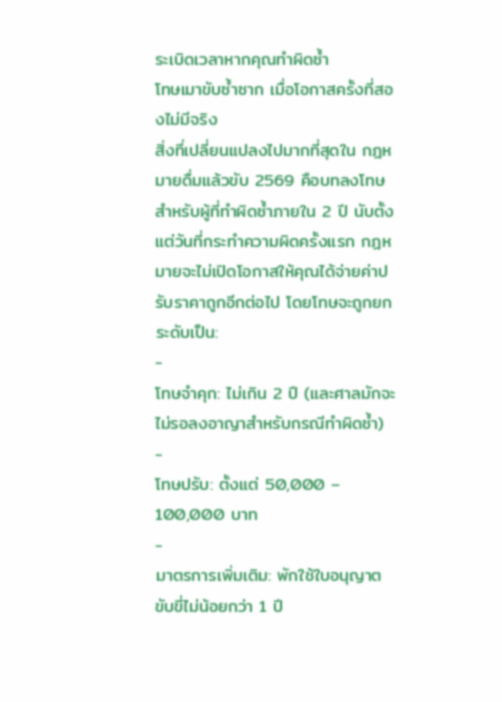ระเบิดเวลาหากคุณทำผิดซ้ำ
โทษเมาขับซ้ำซาก เมื่อโอกาสครั้งที่สองไม่มีจริง
สิ่งที่เปลี่ยนแปลงไปมากที่สุดใน กฎหมายดื่มแล้วขับ 2569 คือบทลงโทษสำหรับผู้ที่ทำผิดซ้ำภายใน 2 ปี นับตั้งแต่วันที่กระทำความผิดครั้งแรก กฎหมายจะไม่เปิดโอกาสให้คุณได้จ่ายค่าปรับราคาถูกอีกต่อไป โดยโทษจะถูกยกระดับเป็น:
-
โทษจำคุก: ไม่เกิน 2 ปี (และศาลมักจะไม่รอลงอาญาสำหรับกรณีทำผิดซ้ำ)
-
โทษปรับ: ตั้งแต่ 50,000 – 100,000 บาท
-
มาตรการเพิ่มเติม: พักใช้ใบอนุญาตขับขี่ไม่น้อยกว่า 1 ปี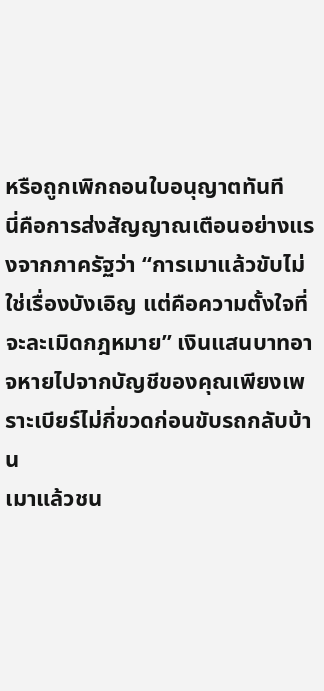หรือถูกเพิกถอนใบอนุญาตทันที
นี่คือการส่งสัญญาณเตือนอย่างแรงจากภาครัฐว่า “การเมาแล้วขับไม่ใช่เรื่องบังเอิญ แต่คือความตั้งใจที่จะละเมิดกฎหมาย” เงินแสนบาทอาจหายไปจากบัญชีของคุณเพียงเพราะเบียร์ไม่กี่ขวดก่อนขับรถกลับบ้าน
เมาแล้วชน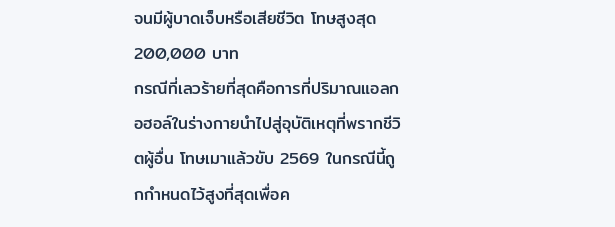จนมีผู้บาดเจ็บหรือเสียชีวิต โทษสูงสุด 200,000 บาท
กรณีที่เลวร้ายที่สุดคือการที่ปริมาณแอลกอฮอล์ในร่างกายนำไปสู่อุบัติเหตุที่พรากชีวิตผู้อื่น โทษเมาแล้วขับ 2569 ในกรณีนี้ถูกกำหนดไว้สูงที่สุดเพื่อค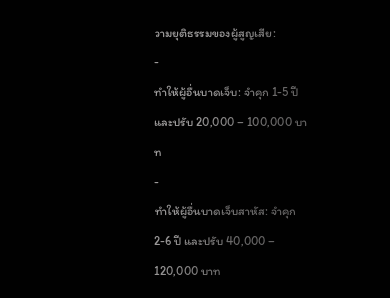วามยุติธรรมของผู้สูญเสีย:
-
ทำให้ผู้อื่นบาดเจ็บ: จำคุก 1-5 ปี และปรับ 20,000 – 100,000 บาท
-
ทำให้ผู้อื่นบาดเจ็บสาหัส: จำคุก 2-6 ปี และปรับ 40,000 – 120,000 บาท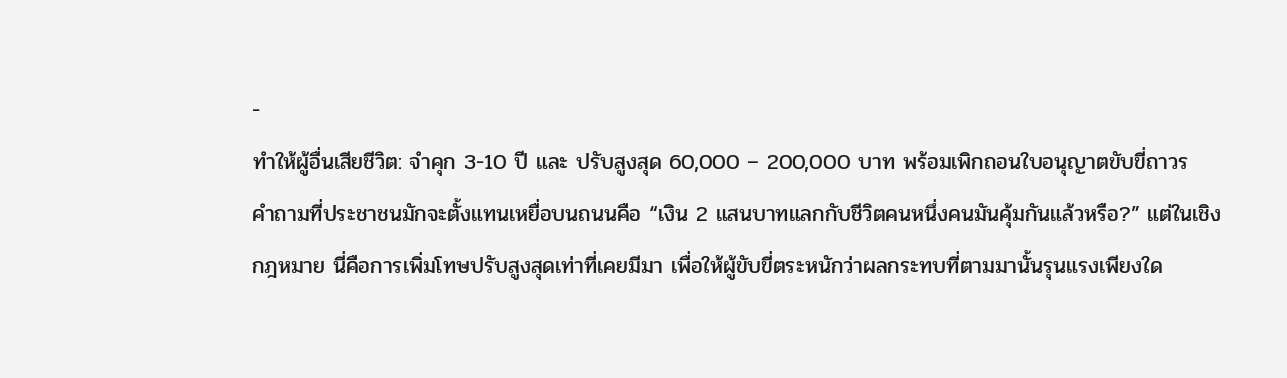-
ทำให้ผู้อื่นเสียชีวิต: จำคุก 3-10 ปี และ ปรับสูงสุด 60,000 – 200,000 บาท พร้อมเพิกถอนใบอนุญาตขับขี่ถาวร
คำถามที่ประชาชนมักจะตั้งแทนเหยื่อบนถนนคือ “เงิน 2 แสนบาทแลกกับชีวิตคนหนึ่งคนมันคุ้มกันแล้วหรือ?” แต่ในเชิงกฎหมาย นี่คือการเพิ่มโทษปรับสูงสุดเท่าที่เคยมีมา เพื่อให้ผู้ขับขี่ตระหนักว่าผลกระทบที่ตามมานั้นรุนแรงเพียงใด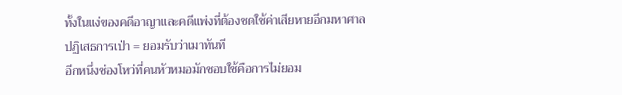ทั้งในแง่ของคดีอาญาและคดีแพ่งที่ต้องชดใช้ค่าเสียหายอีกมหาศาล
ปฏิเสธการเป่า = ยอมรับว่าเมาทันที
อีกหนึ่งช่องโหว่ที่คนหัวหมอมักชอบใช้คือการไม่ยอม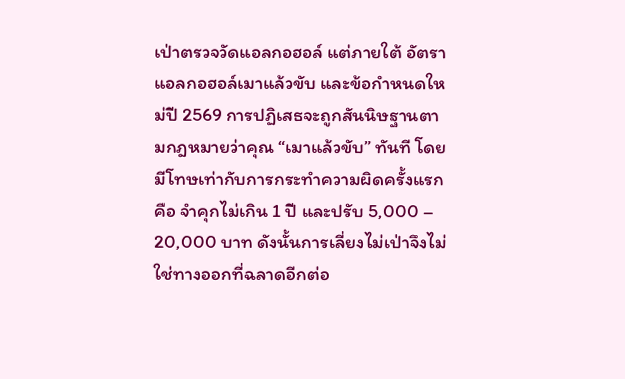เป่าตรวจวัดแอลกอฮอล์ แต่ภายใต้ อัตราแอลกอฮอล์เมาแล้วขับ และข้อกำหนดใหม่ปี 2569 การปฏิเสธจะถูกสันนิษฐานตามกฎหมายว่าคุณ “เมาแล้วขับ” ทันที โดยมีโทษเท่ากับการกระทำความผิดครั้งแรกคือ จำคุกไม่เกิน 1 ปี และปรับ 5,000 – 20,000 บาท ดังนั้นการเลี่ยงไม่เป่าจึงไม่ใช่ทางออกที่ฉลาดอีกต่อ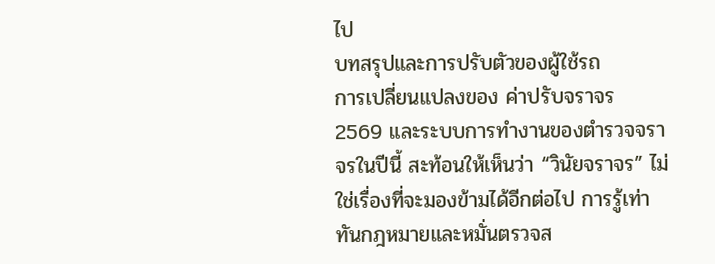ไป
บทสรุปและการปรับตัวของผู้ใช้รถ
การเปลี่ยนแปลงของ ค่าปรับจราจร 2569 และระบบการทำงานของตำรวจจราจรในปีนี้ สะท้อนให้เห็นว่า “วินัยจราจร” ไม่ใช่เรื่องที่จะมองข้ามได้อีกต่อไป การรู้เท่าทันกฎหมายและหมั่นตรวจส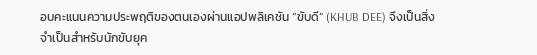อบคะแนนความประพฤติของตนเองผ่านแอปพลิเคชัน “ขับดี” (KHUB DEE) จึงเป็นสิ่งจำเป็นสำหรับนักขับยุค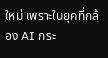ใหม่ เพราะในยุคที่กล้อง AI กระ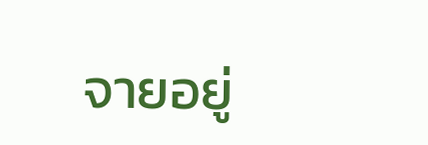จายอยู่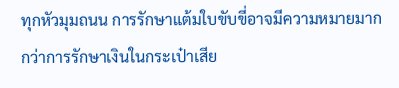ทุกหัวมุมถนน การรักษาแต้มใบขับขี่อาจมีความหมายมากกว่าการรักษาเงินในกระเป๋าเสีย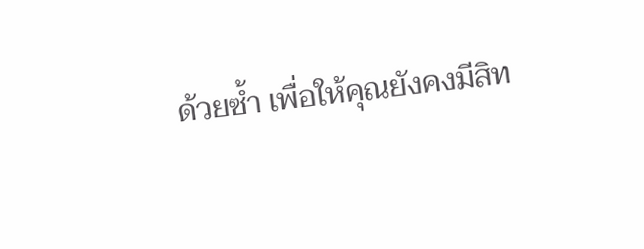ด้วยซ้ำ เพื่อให้คุณยังคงมีสิท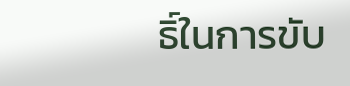ธิ์ในการขับ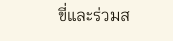ขี่และร่วมส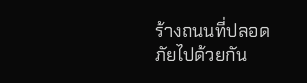ร้างถนนที่ปลอดภัยไปด้วยกัน